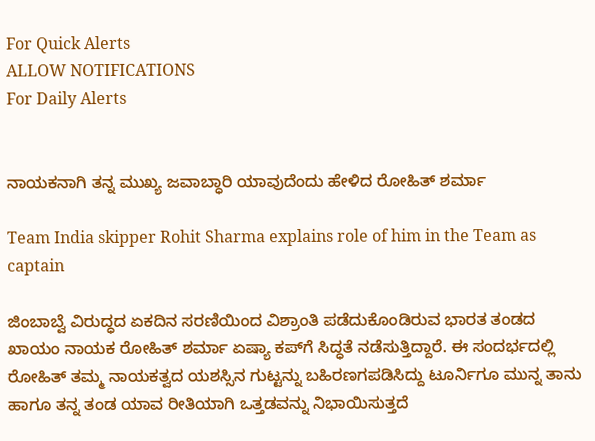For Quick Alerts
ALLOW NOTIFICATIONS
For Daily Alerts


ನಾಯಕನಾಗಿ ತನ್ನ ಮುಖ್ಯ ಜವಾಬ್ಧಾರಿ ಯಾವುದೆಂದು ಹೇಳಿದ ರೋಹಿತ್ ಶರ್ಮಾ

Team India skipper Rohit Sharma explains role of him in the Team as captain

ಜಿಂಬಾಬ್ವೆ ವಿರುದ್ಧದ ಏಕದಿನ ಸರಣಿಯಿಂದ ವಿಶ್ರಾಂತಿ ಪಡೆದುಕೊಂಡಿರುವ ಭಾರತ ತಂಡದ ಖಾಯಂ ನಾಯಕ ರೋಹಿತ್ ಶರ್ಮಾ ಏಷ್ಯಾ ಕಪ್‌ಗೆ ಸಿದ್ಧತೆ ನಡೆಸುತ್ತಿದ್ದಾರೆ. ಈ ಸಂದರ್ಭದಲ್ಲಿ ರೋಹಿತ್ ತಮ್ಮ ನಾಯಕತ್ವದ ಯಶಸ್ಸಿನ ಗುಟ್ಟನ್ನು ಬಹಿರಣಗಪಡಿಸಿದ್ದು ಟೂರ್ನಿಗೂ ಮುನ್ನ ತಾನು ಹಾಗೂ ತನ್ನ ತಂಡ ಯಾವ ರೀತಿಯಾಗಿ ಒತ್ತಡವನ್ನು ನಿಭಾಯಿಸುತ್ತದೆ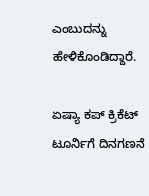ಎಂಬುದನ್ನು ಹೇಳಿಕೊಂಡಿದ್ದಾರೆ.

ಏಷ್ಯಾ ಕಪ್ ಕ್ರಿಕೆಟ್ ಟೂರ್ನಿಗೆ ದಿನಗಣನೆ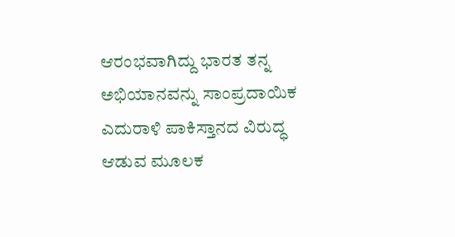ಆರಂಭವಾಗಿದ್ದು ಭಾರತ ತನ್ನ ಅಭಿಯಾನವನ್ನು ಸಾಂಪ್ರದಾಯಿಕ ಎದುರಾಳಿ ಪಾಕಿಸ್ತಾನದ ವಿರುದ್ಧ ಆಡುವ ಮೂಲಕ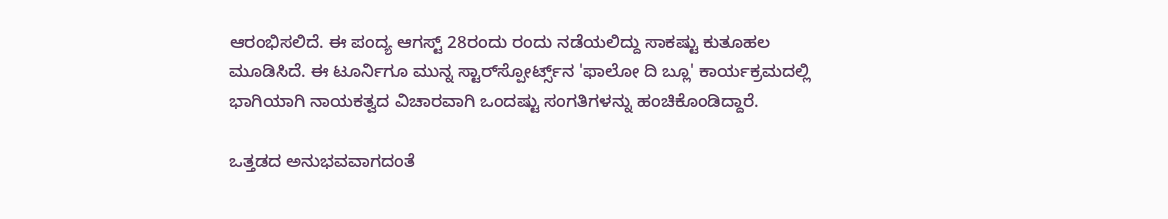ಆರಂಭಿಸಲಿದೆ. ಈ ಪಂದ್ಯ ಆಗಸ್ಟ್ 28ರಂದು ರಂದು ನಡೆಯಲಿದ್ದು ಸಾಕಷ್ಟು ಕುತೂಹಲ ಮೂಡಿಸಿದೆ. ಈ ಟೂರ್ನಿಗೂ ಮುನ್ನ ಸ್ಟಾರ್‌ಸ್ಪೋರ್ಟ್ಸ್‌ನ 'ಫಾಲೋ ದಿ ಬ್ಲೂ' ಕಾರ್ಯಕ್ರಮದಲ್ಲಿ ಭಾಗಿಯಾಗಿ ನಾಯಕತ್ವದ ವಿಚಾರವಾಗಿ ಒಂದಷ್ಟು ಸಂಗತಿಗಳನ್ನು ಹಂಚಿಕೊಂಡಿದ್ದಾರೆ.

ಒತ್ತಡದ ಅನುಭವವಾಗದಂತೆ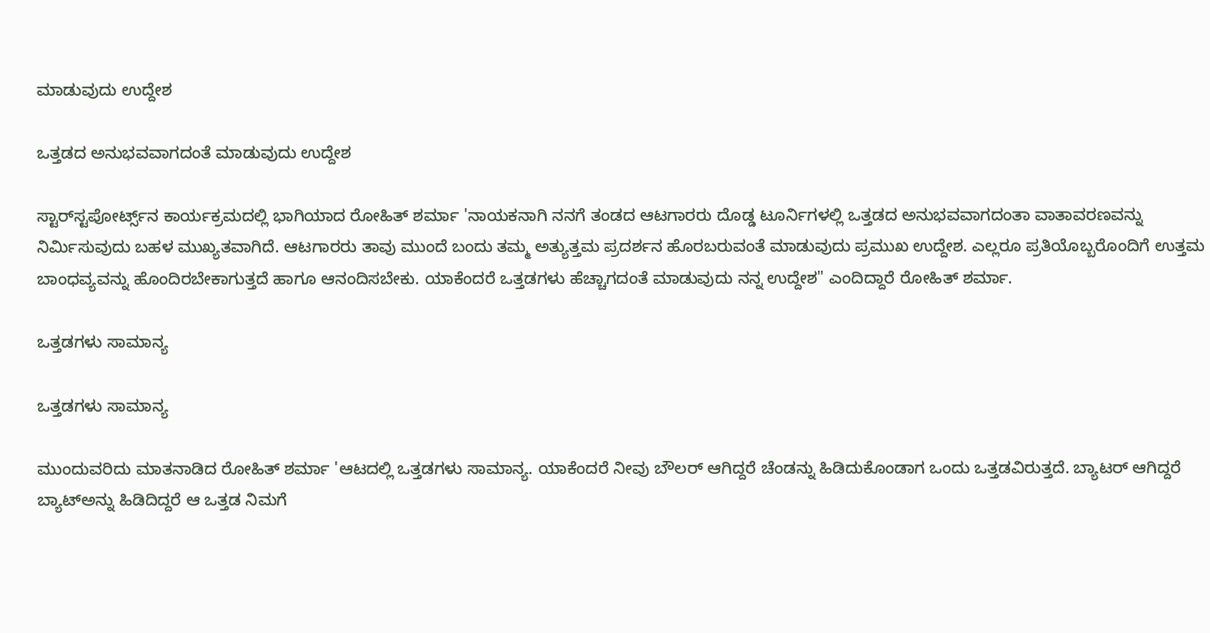ಮಾಡುವುದು ಉದ್ದೇಶ

ಒತ್ತಡದ ಅನುಭವವಾಗದಂತೆ ಮಾಡುವುದು ಉದ್ದೇಶ

ಸ್ಟಾರ್‌ಸ್ಟಪೋರ್ಟ್ಸ್‌ನ ಕಾರ್ಯಕ್ರಮದಲ್ಲಿ ಭಾಗಿಯಾದ ರೋಹಿತ್ ಶರ್ಮಾ 'ನಾಯಕನಾಗಿ ನನಗೆ ತಂಡದ ಆಟಗಾರರು ದೊಡ್ಡ ಟೂರ್ನಿಗಳಲ್ಲಿ ಒತ್ತಡದ ಅನುಭವವಾಗದಂತಾ ವಾತಾವರಣವನ್ನು ನಿರ್ಮಿಸುವುದು ಬಹಳ ಮುಖ್ಯತವಾಗಿದೆ. ಆಟಗಾರರು ತಾವು ಮುಂದೆ ಬಂದು ತಮ್ಮ ಅತ್ಯುತ್ತಮ ಪ್ರದರ್ಶನ ಹೊರಬರುವಂತೆ ಮಾಡುವುದು ಪ್ರಮುಖ ಉದ್ದೇಶ. ಎಲ್ಲರೂ ಪ್ರತಿಯೊಬ್ಬರೊಂದಿಗೆ ಉತ್ತಮ ಬಾಂಧವ್ಯವನ್ನು ಹೊಂದಿರಬೇಕಾಗುತ್ತದೆ ಹಾಗೂ ಆನಂದಿಸಬೇಕು. ಯಾಕೆಂದರೆ ಒತ್ತಡಗಳು ಹೆಚ್ಚಾಗದಂತೆ ಮಾಡುವುದು ನನ್ನ ಉದ್ದೇಶ" ಎಂದಿದ್ದಾರೆ ರೋಹಿತ್ ಶರ್ಮಾ.

ಒತ್ತಡಗಳು ಸಾಮಾನ್ಯ

ಒತ್ತಡಗಳು ಸಾಮಾನ್ಯ

ಮುಂದುವರಿದು ಮಾತನಾಡಿದ ರೋಹಿತ್ ಶರ್ಮಾ 'ಆಟದಲ್ಲಿ ಒತ್ತಡಗಳು ಸಾಮಾನ್ಯ. ಯಾಕೆಂದರೆ ನೀವು ಬೌಲರ್ ಆಗಿದ್ದರೆ ಚೆಂಡನ್ನು ಹಿಡಿದುಕೊಂಡಾಗ ಒಂದು ಒತ್ತಡವಿರುತ್ತದೆ. ಬ್ಯಾಟರ್ ಆಗಿದ್ದರೆ ಬ್ಯಾಟ್‌ಅನ್ನು ಹಿಡಿದಿದ್ದರೆ ಆ ಒತ್ತಡ ನಿಮಗೆ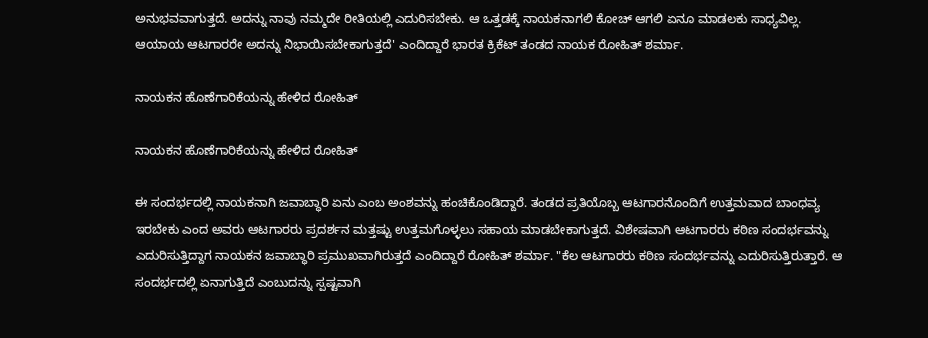ಅನುಭವವಾಗುತ್ತದೆ. ಅದನ್ನು ನಾವು ನಮ್ಮದೇ ರೀತಿಯಲ್ಲಿ ಎದುರಿಸಬೇಕು. ಆ ಒತ್ತಡಕ್ಕೆ ನಾಯಕನಾಗಲಿ ಕೋಚ್ ಆಗಲಿ ಏನೂ ಮಾಡಲಕು ಸಾಧ್ಯವಿಲ್ಲ. ಆಯಾಯ ಆಟಗಾರರೇ ಅದನ್ನು ನಿಭಾಯಿಸಬೇಕಾಗುತ್ತದೆ' ಎಂದಿದ್ದಾರೆ ಭಾರತ ಕ್ರಿಕೆಟ್ ತಂಡದ ನಾಯಕ ರೋಹಿತ್ ಶರ್ಮಾ.

ನಾಯಕನ ಹೊಣೆಗಾರಿಕೆಯನ್ನು ಹೇಳಿದ ರೋಹಿತ್

ನಾಯಕನ ಹೊಣೆಗಾರಿಕೆಯನ್ನು ಹೇಳಿದ ರೋಹಿತ್

ಈ ಸಂದರ್ಭದಲ್ಲಿ ನಾಯಕನಾಗಿ ಜವಾಬ್ಧಾರಿ ಏನು ಎಂಬ ಅಂಶವನ್ನು ಹಂಚಿಕೊಂಡಿದ್ದಾರೆ. ತಂಡದ ಪ್ರತಿಯೊಬ್ಬ ಆಟಗಾರನೊಂದಿಗೆ ಉತ್ತಮವಾದ ಬಾಂಧವ್ಯ ಇರಬೇಕು ಎಂದ ಅವರು ಆಟಗಾರರು ಪ್ರದರ್ಶನ ಮತ್ತಷ್ಟು ಉತ್ತಮಗೊಳ್ಳಲು ಸಹಾಯ ಮಾಡಬೇಕಾಗುತ್ತದೆ. ವಿಶೇಷವಾಗಿ ಆಟಗಾರರು ಕಠಿಣ ಸಂದರ್ಭವನ್ನು ಎದುರಿಸುತ್ತಿದ್ದಾಗ ನಾಯಕನ ಜವಾಬ್ಧಾರಿ ಪ್ರಮುಖವಾಗಿರುತ್ತದೆ ಎಂದಿದ್ದಾರೆ ರೋಹಿತ್ ಶರ್ಮಾ. "ಕೆಲ ಆಟಗಾರರು ಕಠಿಣ ಸಂದರ್ಭವನ್ನು ಎದುರಿಸುತ್ತಿರುತ್ತಾರೆ. ಆ ಸಂದರ್ಭದಲ್ಲಿ ಏನಾಗುತ್ತಿದೆ ಎಂಬುದನ್ನು ಸ್ಪಷ್ಟವಾಗಿ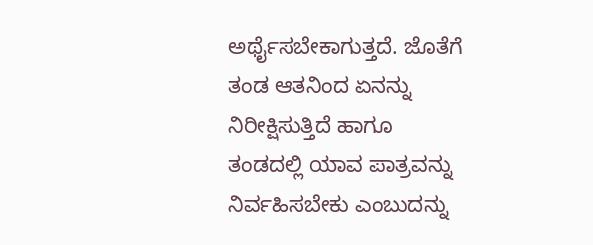ಅರ್ಥೈಸಬೇಕಾಗುತ್ತದೆ. ಜೊತೆಗೆ ತಂಡ ಆತನಿಂದ ಏನನ್ನು ನಿರೀಕ್ಷಿಸುತ್ತಿದೆ ಹಾಗೂ ತಂಡದಲ್ಲಿ ಯಾವ ಪಾತ್ರವನ್ನು ನಿರ್ವಹಿಸಬೇಕು ಎಂಬುದನ್ನು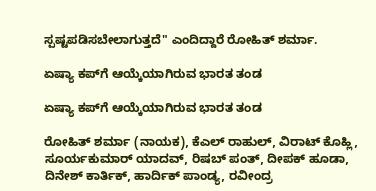ಸ್ಪಷ್ಟಪಡಿಸಬೇಲಾಗುತ್ತದೆ" ಎಂದಿದ್ದಾರೆ ರೋಹಿತ್ ಶರ್ಮಾ.

ಏಷ್ಯಾ ಕಪ್‌ಗೆ ಆಯ್ಕೆಯಾಗಿರುವ ಭಾರತ ತಂಡ

ಏಷ್ಯಾ ಕಪ್‌ಗೆ ಆಯ್ಕೆಯಾಗಿರುವ ಭಾರತ ತಂಡ

ರೋಹಿತ್ ಶರ್ಮಾ (ನಾಯಕ), ಕೆಎಲ್ ರಾಹುಲ್, ವಿರಾಟ್ ಕೊಹ್ಲಿ, ಸೂರ್ಯಕುಮಾರ್ ಯಾದವ್, ರಿಷಬ್ ಪಂತ್, ದೀಪಕ್ ಹೂಡಾ, ದಿನೇಶ್ ಕಾರ್ತಿಕ್, ಹಾರ್ದಿಕ್ ಪಾಂಡ್ಯ, ರವೀಂದ್ರ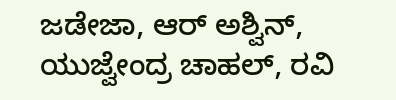ಜಡೇಜಾ, ಆರ್ ಅಶ್ವಿನ್, ಯುಜ್ವೇಂದ್ರ ಚಾಹಲ್, ರವಿ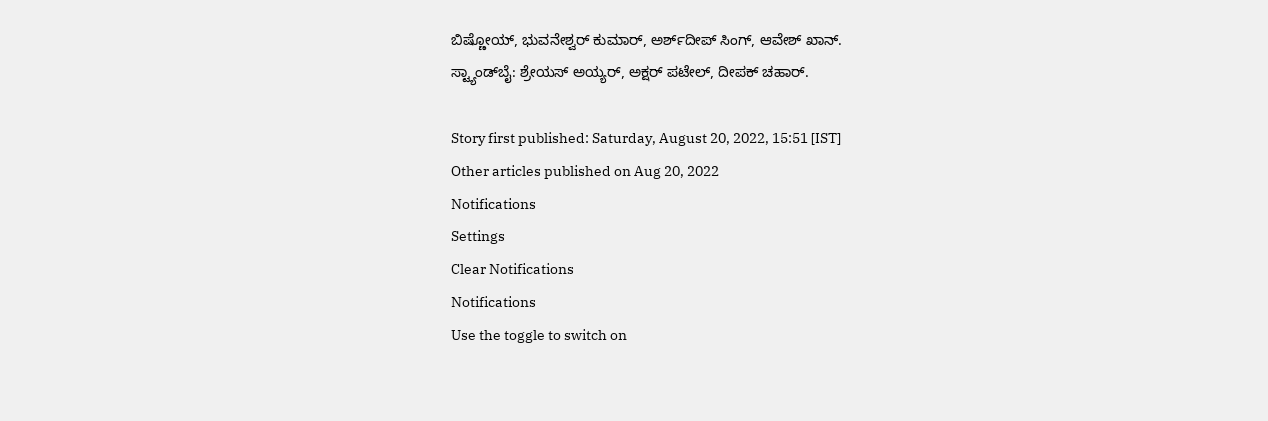ಬಿಷ್ಣೋಯ್, ಭುವನೇಶ್ವರ್ ಕುಮಾರ್, ಅರ್ಶ್‌ದೀಪ್ ಸಿಂಗ್, ಆವೇಶ್ ಖಾನ್.
ಸ್ಟ್ಯಾಂಡ್‌ಬೈ: ಶ್ರೇಯಸ್ ಅಯ್ಯರ್, ಅಕ್ಷರ್ ಪಟೇಲ್, ದೀಪಕ್ ಚಹಾರ್.

Story first published: Saturday, August 20, 2022, 15:51 [IST]
Other articles published on Aug 20, 2022
Notifications
Settings
Clear Notifications
Notifications
Use the toggle to switch on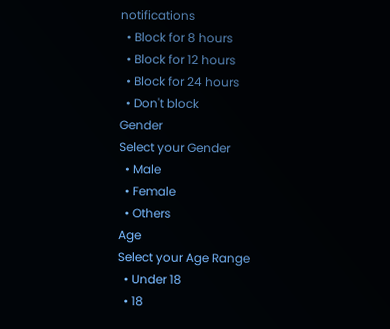notifications
  • Block for 8 hours
  • Block for 12 hours
  • Block for 24 hours
  • Don't block
Gender
Select your Gender
  • Male
  • Female
  • Others
Age
Select your Age Range
  • Under 18
  • 18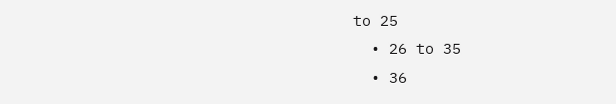to 25
  • 26 to 35
  • 36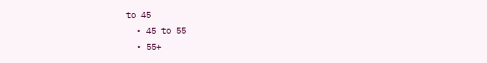to 45
  • 45 to 55
  • 55+